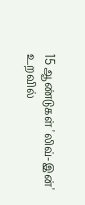15 ஆண்டுகள் 'லிவ்-இன்' உறவில்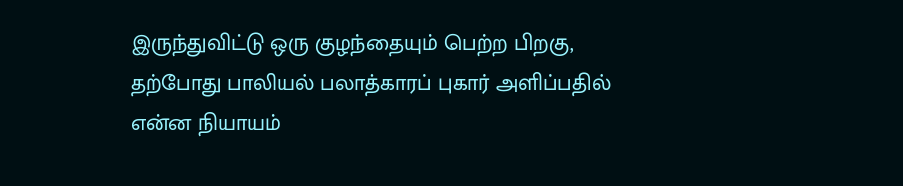இருந்துவிட்டு ஒரு குழந்தையும் பெற்ற பிறகு, தற்போது பாலியல் பலாத்காரப் புகார் அளிப்பதில் என்ன நியாயம்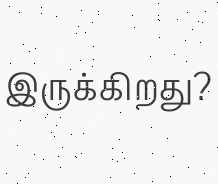இருக்கிறது?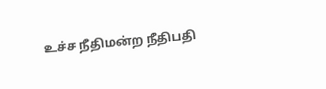உச்ச நீதிமன்ற நீதிபதி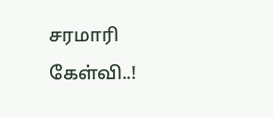சரமாரி கேள்வி..!